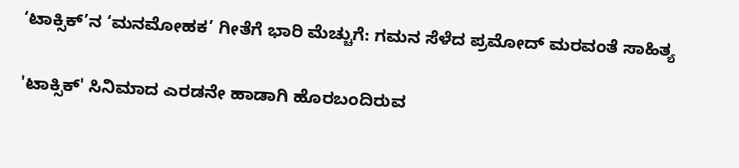‘ಟಾಕ್ಸಿಕ್’ನ ‘ಮನಮೋಹಕ’ ಗೀತೆಗೆ ಭಾರಿ ಮೆಚ್ಚುಗೆ: ಗಮನ ಸೆಳೆದ ಪ್ರಮೋದ್ ಮರವಂತೆ ಸಾಹಿತ್ಯ

'ಟಾಕ್ಸಿಕ್' ಸಿನಿಮಾದ ಎರಡನೇ ಹಾಡಾಗಿ ಹೊರಬಂದಿರುವ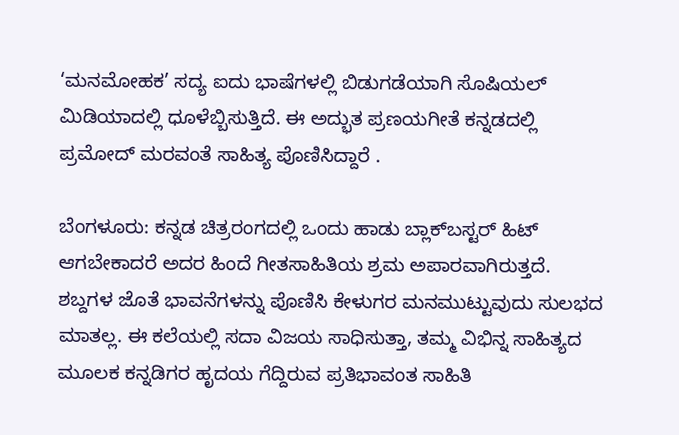‘ಮನಮೋಹಕ’ ಸದ್ಯ ಐದು ಭಾಷೆಗಳಲ್ಲಿ ಬಿಡುಗಡೆಯಾಗಿ ಸೊಷಿಯಲ್‌ ಮಿಡಿಯಾದಲ್ಲಿ ಧೂಳೆಬ್ಬಿಸುತ್ತಿದೆ. ಈ ಅದ್ಭುತ ಪ್ರಣಯಗೀತೆ ಕನ್ನಡದಲ್ಲಿ ಪ್ರಮೋದ್ ಮರವಂತೆ ಸಾಹಿತ್ಯ ಪೊಣಿಸಿದ್ದಾರೆ .

ಬೆಂಗಳೂರು: ಕನ್ನಡ ಚಿತ್ರರಂಗದಲ್ಲಿ ಒಂದು ಹಾಡು ಬ್ಲಾಕ್‌ಬಸ್ಟರ್ ಹಿಟ್ ಆಗಬೇಕಾದರೆ ಅದರ ಹಿಂದೆ ಗೀತಸಾಹಿತಿಯ ಶ್ರಮ ಅಪಾರವಾಗಿರುತ್ತದೆ. ಶಬ್ದಗಳ ಜೊತೆ ಭಾವನೆಗಳನ್ನು ಪೊಣಿಸಿ ಕೇಳುಗರ ಮನಮುಟ್ಟುವುದು ಸುಲಭದ ಮಾತಲ್ಲ. ಈ ಕಲೆಯಲ್ಲಿ ಸದಾ ವಿಜಯ ಸಾಧಿಸುತ್ತಾ, ತಮ್ಮ ವಿಭಿನ್ನ ಸಾಹಿತ್ಯದ ಮೂಲಕ ಕನ್ನಡಿಗರ ಹೃದಯ ಗೆದ್ದಿರುವ ಪ್ರತಿಭಾವಂತ ಸಾಹಿತಿ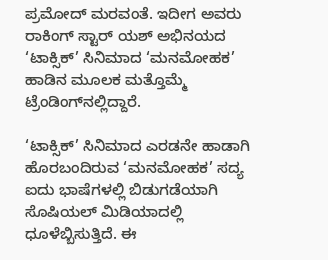ಪ್ರಮೋದ್ ಮರವಂತೆ. ಇದೀಗ ಅವರು ರಾಕಿಂಗ್ ಸ್ಟಾರ್ ಯಶ್ ಅಭಿನಯದ ‘ಟಾಕ್ಸಿಕ್’ ಸಿನಿಮಾದ ‘ಮನಮೋಹಕ’ ಹಾಡಿನ ಮೂಲಕ ಮತ್ತೊಮ್ಮೆ ಟ್ರೆಂಡಿಂಗ್‌ನಲ್ಲಿದ್ದಾರೆ.

‘ಟಾಕ್ಸಿಕ್’ ಸಿನಿಮಾದ ಎರಡನೇ ಹಾಡಾಗಿ ಹೊರಬಂದಿರುವ ‘ಮನಮೋಹಕ’ ಸದ್ಯ ಐದು ಭಾಷೆಗಳಲ್ಲಿ ಬಿಡುಗಡೆಯಾಗಿ ಸೊಷಿಯಲ್‌ ಮಿಡಿಯಾದಲ್ಲಿ ಧೂಳೆಬ್ಬಿಸುತ್ತಿದೆ. ಈ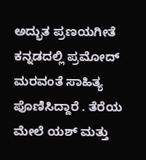ಅದ್ಭುತ ಪ್ರಣಯಗೀತೆ ಕನ್ನಡದಲ್ಲಿ ಪ್ರಮೋದ್ ಮರವಂತೆ ಸಾಹಿತ್ಯ ಪೊಣಿಸಿದ್ದಾರೆ . ತೆರೆಯ ಮೇಲೆ ಯಶ್ ಮತ್ತು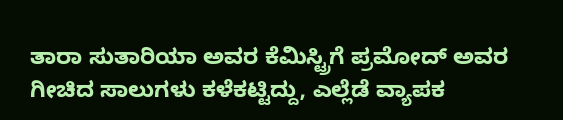ತಾರಾ ಸುತಾರಿಯಾ ಅವರ ಕೆಮಿಸ್ಟ್ರಿಗೆ ಪ್ರಮೋದ್ ಅವರ ಗೀಚಿದ ಸಾಲುಗಳು ಕಳೆಕಟ್ಟಿದ್ದು, ಎಲ್ಲೆಡೆ ವ್ಯಾಪಕ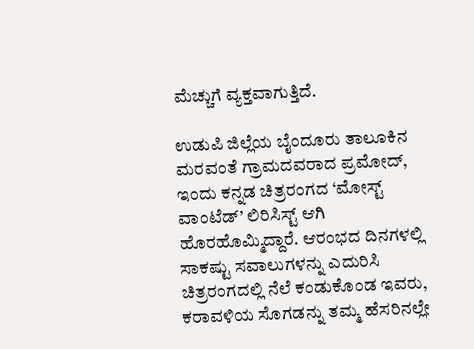ಮೆಚ್ಚುಗೆ ವ್ಯಕ್ತವಾಗುತ್ತಿದೆ.

ಉಡುಪಿ ಜಿಲ್ಲೆಯ ಬೈಂದೂರು ತಾಲೂಕಿನ ಮರವಂತೆ ಗ್ರಾಮದವರಾದ ಪ್ರಮೋದ್, ಇಂದು ಕನ್ನಡ ಚಿತ್ರರಂಗದ ‘ಮೋಸ್ಟ್ ವಾಂಟೆಡ್’ ಲಿರಿಸಿಸ್ಟ್ ಆಗಿ ಹೊರಹೊಮ್ಮಿದ್ದಾರೆ. ಆರಂಭದ ದಿನಗಳಲ್ಲಿ ಸಾಕಷ್ಟು ಸವಾಲುಗಳನ್ನು ಎದುರಿಸಿ ಚಿತ್ರರಂಗದಲ್ಲಿ ನೆಲೆ ಕಂಡುಕೊಂಡ ಇವರು, ಕರಾವಳಿಯ ಸೊಗಡನ್ನು ತಮ್ಮ ಹೆಸರಿನಲ್ಲೇ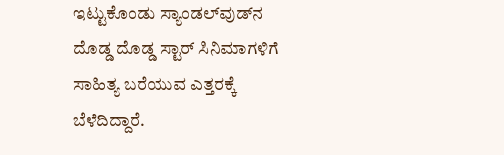ಇಟ್ಟುಕೊಂಡು ಸ್ಯಾಂಡಲ್‌ವುಡ್‌ನ ದೊಡ್ಡ ದೊಡ್ಡ ಸ್ಟಾರ್ ಸಿನಿಮಾಗಳಿಗೆ ಸಾಹಿತ್ಯ ಬರೆಯುವ ಎತ್ತರಕ್ಕೆ ಬೆಳೆದಿದ್ದಾರೆ.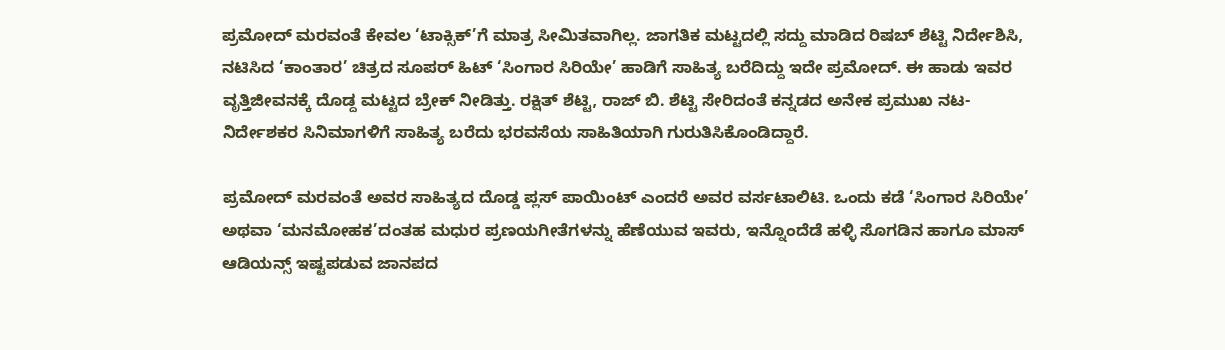ಪ್ರಮೋದ್ ಮರವಂತೆ ಕೇವಲ ‘ಟಾಕ್ಸಿಕ್’ಗೆ ಮಾತ್ರ ಸೀಮಿತವಾಗಿಲ್ಲ. ಜಾಗತಿಕ ಮಟ್ಟದಲ್ಲಿ ಸದ್ದು ಮಾಡಿದ ರಿಷಬ್ ಶೆಟ್ಟಿ ನಿರ್ದೇಶಿಸಿ, ನಟಿಸಿದ ‘ಕಾಂತಾರ’ ಚಿತ್ರದ ಸೂಪರ್ ಹಿಟ್ ‘ಸಿಂಗಾರ ಸಿರಿಯೇ’ ಹಾಡಿಗೆ ಸಾಹಿತ್ಯ ಬರೆದಿದ್ದು ಇದೇ ಪ್ರಮೋದ್. ಈ ಹಾಡು ಇವರ ವೃತ್ತಿಜೀವನಕ್ಕೆ ದೊಡ್ದ ಮಟ್ಟದ ಬ್ರೇಕ್ ನೀಡಿತ್ತು. ರಕ್ಷಿತ್ ಶೆಟ್ಟಿ, ರಾಜ್ ಬಿ. ಶೆಟ್ಟಿ ಸೇರಿದಂತೆ ಕನ್ನಡದ ಅನೇಕ ಪ್ರಮುಖ ನಟ-ನಿರ್ದೇಶಕರ ಸಿನಿಮಾಗಳಿಗೆ ಸಾಹಿತ್ಯ ಬರೆದು ಭರವಸೆಯ ಸಾಹಿತಿಯಾಗಿ ಗುರುತಿಸಿಕೊಂಡಿದ್ದಾರೆ.

ಪ್ರಮೋದ್ ಮರವಂತೆ ಅವರ ಸಾಹಿತ್ಯದ ದೊಡ್ಡ ಪ್ಲಸ್ ಪಾಯಿಂಟ್ ಎಂದರೆ ಅವರ ವರ್ಸಟಾಲಿಟಿ. ಒಂದು ಕಡೆ ‘ಸಿಂಗಾರ ಸಿರಿಯೇ’ ಅಥವಾ ‘ಮನಮೋಹಕ’ದಂತಹ ಮಧುರ ಪ್ರಣಯಗೀತೆಗಳನ್ನು ಹೆಣೆಯುವ ಇವರು, ಇನ್ನೊಂದೆಡೆ ಹಳ್ಳಿ ಸೊಗಡಿನ ಹಾಗೂ ಮಾಸ್ ಆಡಿಯನ್ಸ್ ಇಷ್ಟಪಡುವ ಜಾನಪದ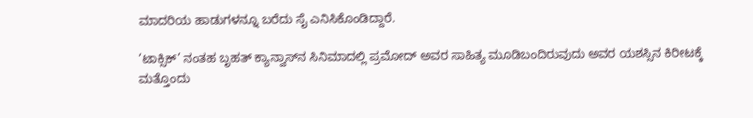ಮಾದರಿಯ ಹಾಡುಗಳನ್ನೂ ಬರೆದು ಸೈ ಎನಿಸಿಕೊಂಡಿದ್ದಾರೆ.

‘ಟಾಕ್ಸಿಕ್’ ನಂತಹ ಬೃಹತ್ ಕ್ಯಾನ್ವಾಸ್‌ನ ಸಿನಿಮಾದಲ್ಲಿ ಪ್ರಮೋದ್ ಅವರ ಸಾಹಿತ್ಯ ಮೂಡಿಬಂದಿರುವುದು ಅವರ ಯಶಸ್ಸಿನ ಕಿರೀಟಕ್ಕೆ ಮತ್ತೊಂದು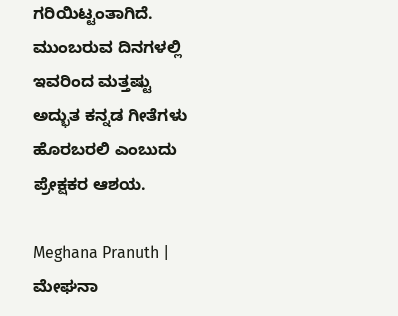ಗರಿಯಿಟ್ಟಂತಾಗಿದೆ. ಮುಂಬರುವ ದಿನಗಳಲ್ಲಿ ಇವರಿಂದ ಮತ್ತಷ್ಟು ಅದ್ಭುತ ಕನ್ನಡ ಗೀತೆಗಳು ಹೊರಬರಲಿ ಎಂಬುದು ಪ್ರೇಕ್ಷಕರ ಆಶಯ.

Meghana Pranuth | ಮೇಘನಾ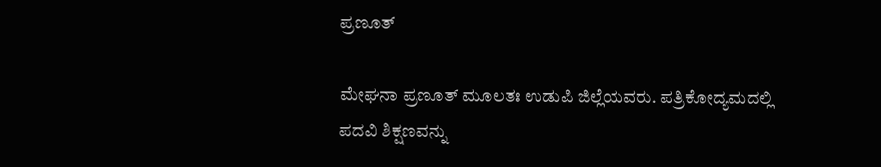ಪ್ರಣೂತ್‌

ಮೇಘನಾ ಪ್ರಣೂತ್‌ ಮೂಲತಃ ಉಡುಪಿ ಜಿಲ್ಲೆಯವರು. ಪತ್ರಿಕೋದ್ಯಮದಲ್ಲಿ ಪದವಿ ಶಿಕ್ಷಣವನ್ನು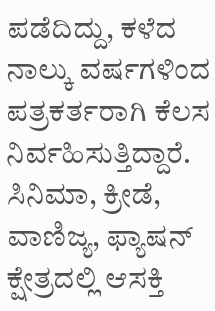ಪಡೆದಿದ್ದು, ಕಳೆದ ನಾಲ್ಕು ವರ್ಷಗಳಿಂದ ಪತ್ರಕರ್ತರಾಗಿ ಕೆಲಸ ನಿರ್ವಹಿಸುತ್ತಿದ್ದಾರೆ. ಸಿನಿಮಾ, ಕ್ರೀಡೆ, ವಾಣಿಜ್ಯ, ಫ್ಯಾಷನ್‌ ಕ್ಷೇತ್ರದಲ್ಲಿ ಆಸಕ್ತಿ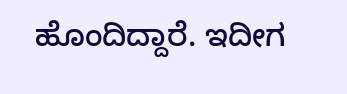ಹೊಂದಿದ್ದಾರೆ. ಇದೀಗ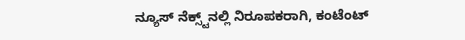ನ್ಯೂಸ್‌ ನೆಕ್ಸ್ಟ್‌ನಲ್ಲಿ ನಿರೂಪಕರಾಗಿ, ಕಂಟೆಂಟ್‌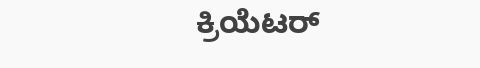ಕ್ರಿಯೆಟರ್‌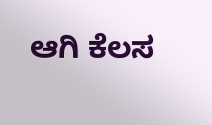ಆಗಿ ಕೆಲಸ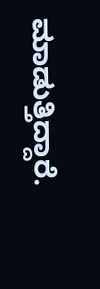ಮಾಡುತ್ತಿದ್ದಾರೆ.